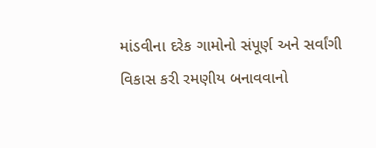માંડવીના દરેક ગામોનો સંપૂર્ણ અને સર્વાંગી વિકાસ કરી રમણીય બનાવવાનો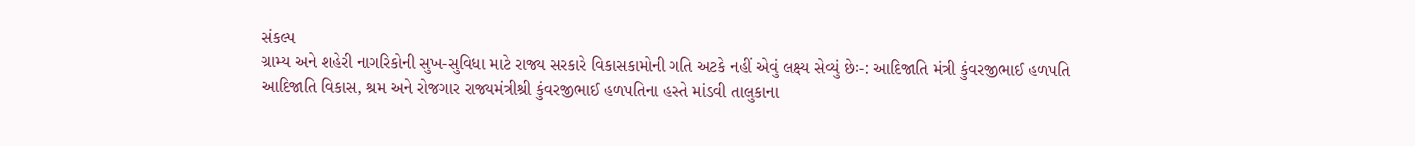સંકલ્પ
ગ્રામ્ય અને શહેરી નાગરિકોની સુખ-સુવિધા માટે રાજ્ય સરકારે વિકાસકામોની ગતિ અટકે નહીં એવું લક્ષ્ય સેવ્યું છેઃ-: આદિજાતિ મંત્રી કુંવરજીભાઈ હળપતિ
આદિજાતિ વિકાસ, શ્રમ અને રોજગાર રાજ્યમંત્રીશ્રી કુંવરજીભાઈ હળપતિના હસ્તે માંડવી તાલુકાના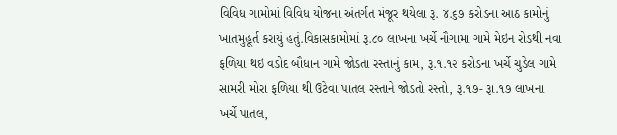વિવિધ ગામોમાં વિવિધ યોજના અંતર્ગત મંજૂર થયેલા રૂ. ૪.૬૭ કરોડના આઠ કામોનું ખાતમુહૂર્ત કરાયું હતું.વિકાસકામોમાં રૂ.૮૦ લાખના ખર્ચે નૌગામા ગામે મેઇન રોડથી નવા ફળિયા થઇ વડોદ બૌધાન ગામે જોડતા રસ્તાનું કામ, રૂ.૧.૧૨ કરોડના ખર્ચે ચુડેલ ગામે સામરી મોરા ફળિયા થી ઉટેવા પાતલ રસ્તાને જોડતો રસ્તો, રૂ.૧૭- રૂા.૧૭ લાખના ખર્ચે પાતલ,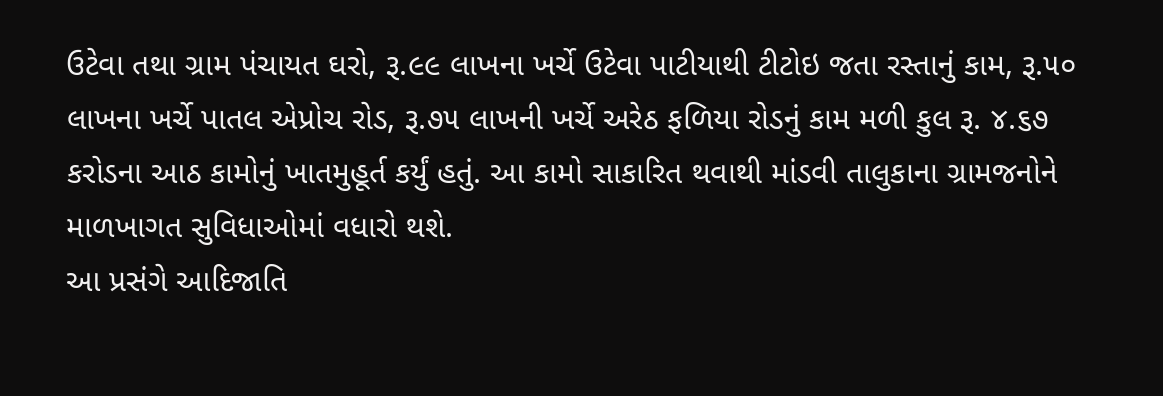ઉટેવા તથા ગ્રામ પંચાયત ઘરો, રૂ.૯૯ લાખના ખર્ચે ઉટેવા પાટીયાથી ટીટોઇ જતા રસ્તાનું કામ, રૂ.૫૦ લાખના ખર્ચે પાતલ એપ્રોચ રોડ, રૂ.૭૫ લાખની ખર્ચે અરેઠ ફળિયા રોડનું કામ મળી કુલ રૂ. ૪.૬૭ કરોડના આઠ કામોનું ખાતમુહૂર્ત કર્યું હતું. આ કામો સાકારિત થવાથી માંડવી તાલુકાના ગ્રામજનોને માળખાગત સુવિધાઓમાં વધારો થશે.
આ પ્રસંગે આદિજાતિ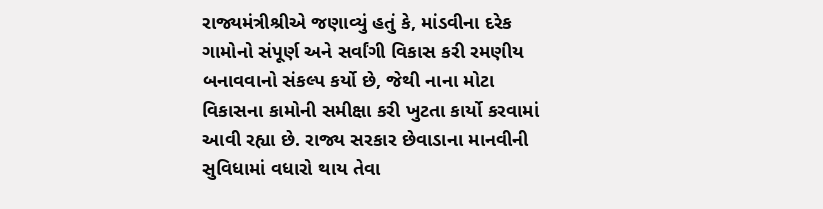રાજ્યમંત્રીશ્રીએ જણાવ્યું હતું કે, માંડવીના દરેક ગામોનો સંપૂર્ણ અને સર્વાંગી વિકાસ કરી રમણીય બનાવવાનો સંકલ્પ કર્યો છે, જેથી નાના મોટા વિકાસના કામોની સમીક્ષા કરી ખુટતા કાર્યો કરવામાં આવી રહ્યા છે. રાજ્ય સરકાર છેવાડાના માનવીની સુવિધામાં વધારો થાય તેવા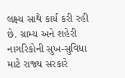લક્ષ્ય સાથે કાર્ય કરી રહી છે. ગ્રામ્ય અને શહેરી નાગરિકોની સુખ-સુવિધા માટે રાજ્ય સરકારે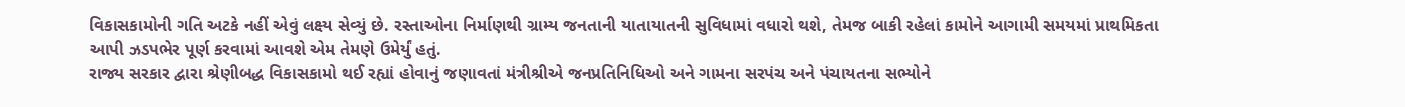વિકાસકામોની ગતિ અટકે નહીં એવું લક્ષ્ય સેવ્યું છે. રસ્તાઓના નિર્માણથી ગ્રામ્ય જનતાની યાતાયાતની સુવિધામાં વધારો થશે, તેમજ બાકી રહેલાં કામોને આગામી સમયમાં પ્રાથમિકતા આપી ઝડપભેર પૂર્ણ કરવામાં આવશે એમ તેમણે ઉમેર્યું હતું.
રાજ્ય સરકાર દ્વારા શ્રેણીબદ્ધ વિકાસકામો થઈ રહ્યાં હોવાનું જણાવતાં મંત્રીશ્રીએ જનપ્રતિનિધિઓ અને ગામના સરપંચ અને પંચાયતના સભ્યોને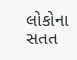લોકોના સતત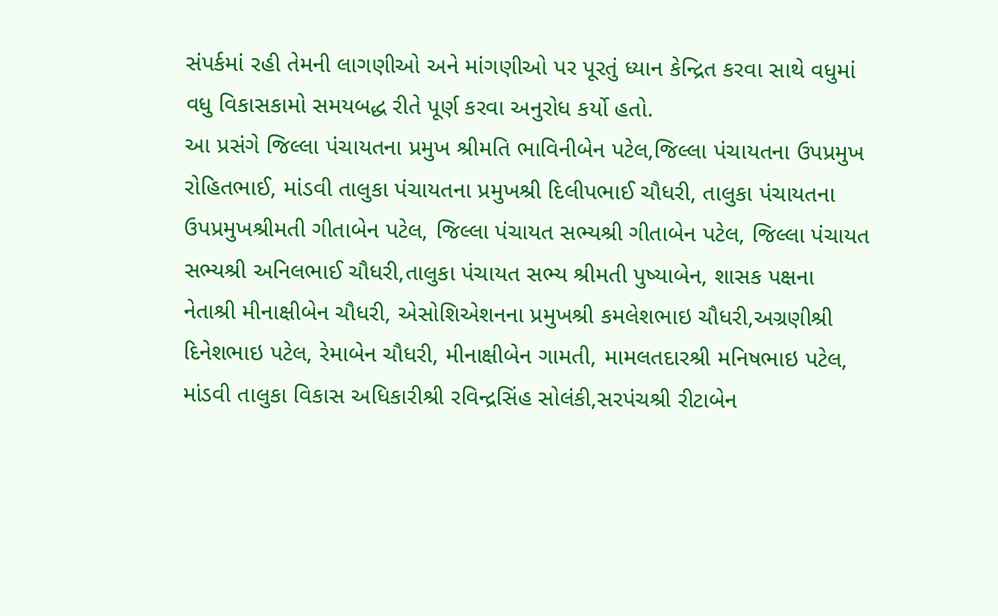સંપર્કમાં રહી તેમની લાગણીઓ અને માંગણીઓ પર પૂરતું ધ્યાન કેન્દ્રિત કરવા સાથે વધુમાં વધુ વિકાસકામો સમયબદ્ધ રીતે પૂર્ણ કરવા અનુરોધ કર્યો હતો.
આ પ્રસંગે જિલ્લા પંચાયતના પ્રમુખ શ્રીમતિ ભાવિનીબેન પટેલ,જિલ્લા પંચાયતના ઉપપ્રમુખ રોહિતભાઈ, માંડવી તાલુકા પંચાયતના પ્રમુખશ્રી દિલીપભાઈ ચૌધરી, તાલુકા પંચાયતના ઉપપ્રમુખશ્રીમતી ગીતાબેન પટેલ, જિલ્લા પંચાયત સભ્યશ્રી ગીતાબેન પટેલ, જિલ્લા પંચાયત સભ્યશ્રી અનિલભાઈ ચૌધરી,તાલુકા પંચાયત સભ્ય શ્રીમતી પુષ્યાબેન, શાસક પક્ષના નેતાશ્રી મીનાક્ષીબેન ચૌધરી, એસોશિએશનના પ્રમુખશ્રી કમલેશભાઇ ચૌધરી,અગ્રણીશ્રી દિનેશભાઇ પટેલ, રેમાબેન ચૌધરી, મીનાક્ષીબેન ગામતી, મામલતદારશ્રી મનિષભાઇ પટેલ, માંડવી તાલુકા વિકાસ અધિકારીશ્રી રવિન્દ્રસિંહ સોલંકી,સરપંચશ્રી રીટાબેન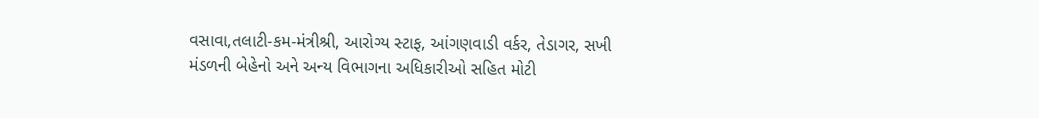વસાવા,તલાટી-કમ-મંત્રીશ્રી, આરોગ્ય સ્ટાફ, આંગણવાડી વર્કર, તેડાગર, સખી મંડળની બેહેનો અને અન્ય વિભાગના અધિકારીઓ સહિત મોટી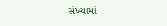સંખ્યામાં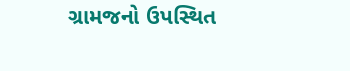ગ્રામજનો ઉપસ્થિત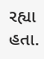રહ્યા હતા.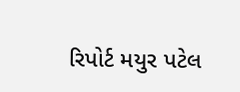રિપોર્ટ મયુર પટેલ